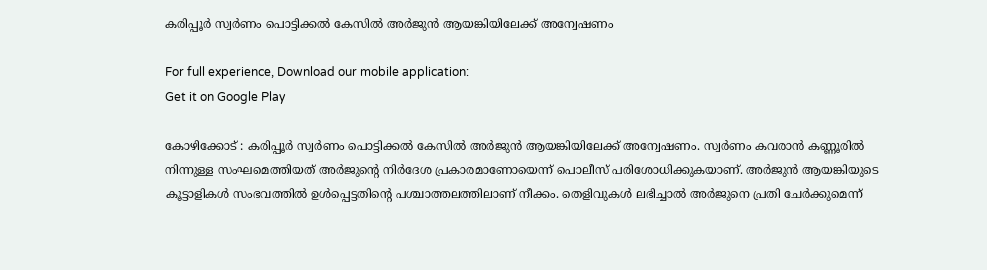കരിപ്പൂർ സ്വർണം പൊട്ടിക്കൽ കേസിൽ അർജുൻ ആയങ്കിയിലേക്ക് അന്വേഷണം

For full experience, Download our mobile application:
Get it on Google Play

കോഴിക്കോട് : കരിപ്പൂർ സ്വർണം പൊട്ടിക്കൽ കേസിൽ അർജുൻ ആയങ്കിയിലേക്ക് അന്വേഷണം. സ്വർണം കവരാൻ കണ്ണൂരിൽ നിന്നുള്ള സംഘമെത്തിയത് അർജുന്റെ നിർദേശ പ്രകാരമാണോയെന്ന് പൊലീസ് പരിശോധിക്കുകയാണ്. അർജുൻ ആയങ്കിയുടെ കൂട്ടാളികൾ സംഭവത്തിൽ ഉൾപ്പെട്ടതിന്റെ പശ്ചാത്തലത്തിലാണ് നീക്കം. തെളിവുകൾ ലഭിച്ചാൽ അർജുനെ പ്രതി ചേർക്കുമെന്ന്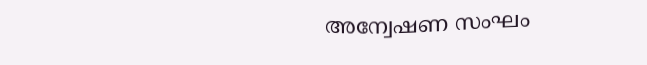അന്വേഷണ സംഘം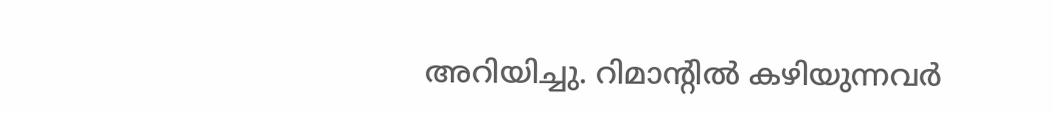അറിയിച്ചു. റിമാന്റിൽ കഴിയുന്നവർ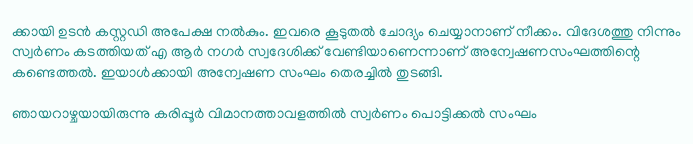ക്കായി ഉടൻ കസ്റ്റഡി അപേക്ഷ നൽകും. ഇവരെ കൂടുതൽ ചോദ്യം ചെയ്യാനാണ് നീക്കം. വിദേശത്തു നിന്നും സ്വർണം കടത്തിയത് എ ആർ നഗർ സ്വദേശിക്ക് വേണ്ടിയാണെന്നാണ് അന്വേഷണസംഘത്തിന്റെ കണ്ടെത്തൽ. ഇയാൾക്കായി അന്വേഷണ സംഘം തെരച്ചിൽ തുടങ്ങി.

ഞായറാഴ്ചയായിരുന്നു കരിപ്പൂര്‍ വിമാനത്താവളത്തില്‍ സ്വര്‍ണം പൊട്ടിക്കല്‍ സംഘം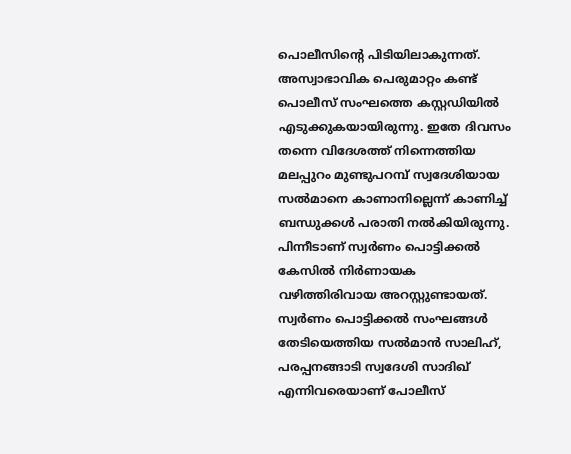പൊലീസിന്റെ പിടിയിലാകുന്നത്. അസ്വാഭാവിക പെരുമാറ്റം കണ്ട് പൊലീസ് സംഘത്തെ കസ്റ്റഡിയില്‍ എടുക്കുകയായിരുന്നു. ഇതേ ദിവസം തന്നെ വിദേശത്ത് നിന്നെത്തിയ മലപ്പുറം മുണ്ടുപറമ്പ് സ്വദേശിയായ സൽമാനെ കാണാനില്ലെന്ന് കാണിച്ച് ബന്ധുക്കൾ പരാതി നൽകിയിരുന്നു. പിന്നീടാണ് സ്വർണം പൊട്ടിക്കൽ കേസിൽ നിർണായക വഴിത്തിരിവായ അറസ്റ്റുണ്ടായത്. സ്വർണം പൊട്ടിക്കൽ സംഘങ്ങൾ തേടിയെത്തിയ സൽമാൻ സാലിഹ്, പരപ്പനങ്ങാടി സ്വദേശി സാദിഖ് എന്നിവരെയാണ് പോലീസ്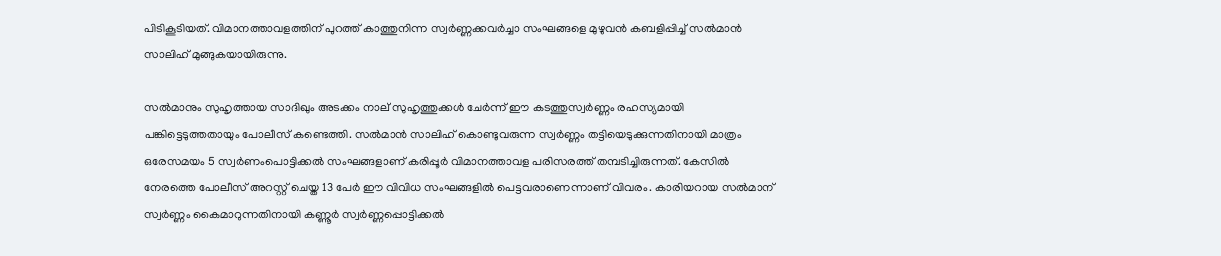പിടികൂടിയത്. വിമാനത്താവളത്തിന് പുറത്ത് കാത്തുനിന്ന സ്വർണ്ണക്കവർച്ചാ സംഘങ്ങളെ മുഴുവൻ കബളിപ്പിച്ച് സൽമാൻ സാലിഹ് മുങ്ങുകയായിരുന്നു.

സൽമാനും സുഹൃത്തായ സാദിഖും അടക്കം നാല് സുഹൃത്തുക്കൾ ചേർന്ന് ഈ കടത്തുസ്വർണ്ണം രഹസ്യമായി പങ്കിട്ടെടുത്തതായും പോലീസ് കണ്ടെത്തി. സൽമാൻ സാലിഹ് കൊണ്ടുവരുന്ന സ്വർണ്ണം തട്ടിയെടുക്കുന്നതിനായി മാത്രം ഒരേസമയം 5 സ്വർണംപൊട്ടിക്കൽ സംഘങ്ങളാണ് കരിപ്പൂർ വിമാനത്താവള പരിസരത്ത് തമ്പടിച്ചിരുന്നത്. കേസിൽ നേരത്തെ പോലീസ് അറസ്റ്റ് ചെയ്ത 13 പേർ ഈ വിവിധ സംഘങ്ങളിൽ പെട്ടവരാണെന്നാണ് വിവരം. കാരിയറായ സൽമാന് സ്വർണ്ണം കൈമാറുന്നതിനായി കണ്ണൂർ സ്വർണ്ണപ്പൊട്ടിക്കൽ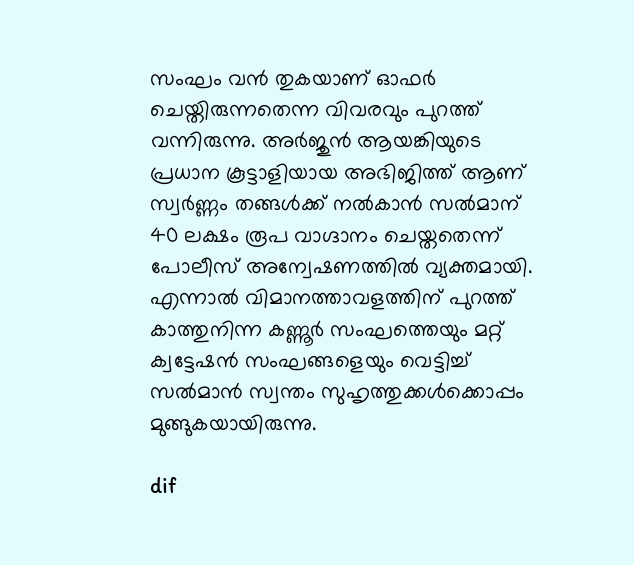സംഘം വൻ തുകയാണ് ഓഫർ ചെയ്തിരുന്നതെന്ന വിവരവും പുറത്ത് വന്നിരുന്നു. അർജുൻ ആയങ്കിയുടെ പ്രധാന കൂട്ടാളിയായ അഭിജിത്ത് ആണ് സ്വർണ്ണം തങ്ങൾക്ക് നൽകാൻ സൽമാന് 40 ലക്ഷം രൂപ വാഗ്ദാനം ചെയ്തതെന്ന് പോലീസ് അന്വേഷണത്തിൽ വ്യക്തമായി. എന്നാൽ വിമാനത്താവളത്തിന് പുറത്ത് കാത്തുനിന്ന കണ്ണൂർ സംഘത്തെയും മറ്റ് ക്വട്ടേഷൻ സംഘങ്ങളെയും വെട്ടിച്ച് സൽമാൻ സ്വന്തം സുഹൃത്തുക്കൾക്കൊപ്പം മുങ്ങുകയായിരുന്നു.

dif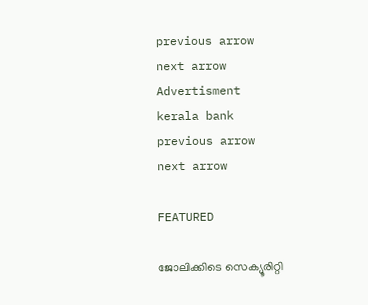previous arrow
next arrow
Advertisment
kerala bank
previous arrow
next arrow

FEATURED

ജോലിക്കിടെ സെക്യൂരിറ്റി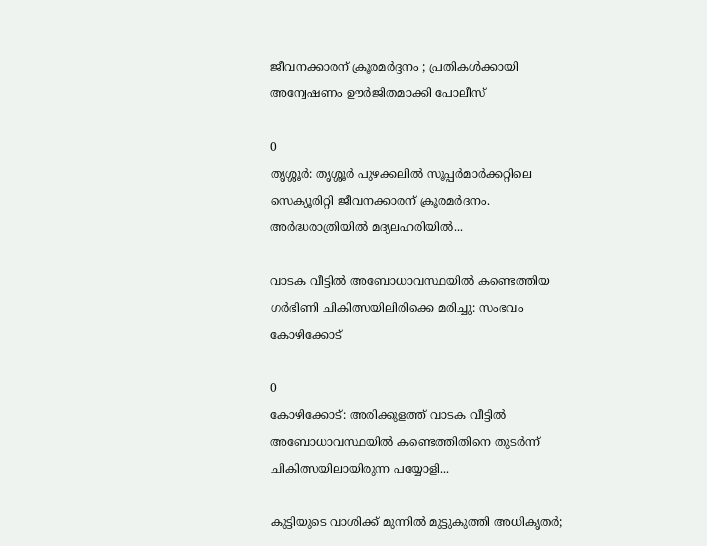ജീവനക്കാരന് ക്രൂരമർദ്ദനം ; പ്രതികൾക്കായി അന്വേഷണം ഊർജിതമാക്കി പോലീസ്

0
തൃശ്ശൂർ: തൃശ്ശൂർ പുഴക്കലിൽ സൂപ്പർമാർക്കറ്റിലെ സെക്യൂരിറ്റി ജീവനക്കാരന് ക്രൂരമർദനം. അർദ്ധരാത്രിയിൽ മദ്യലഹരിയിൽ...

വാടക വീട്ടില്‍ അബോധാവസ്ഥയില്‍ കണ്ടെത്തിയ ഗര്‍ഭിണി ചികിത്സയിലിരിക്കെ മരിച്ചു: സംഭവം കോഴിക്കോട്

0
കോഴിക്കോട്: അരിക്കുളത്ത് വാടക വീട്ടില്‍ അബോധാവസ്ഥയില്‍ കണ്ടെത്തിതിനെ തുടര്‍ന്ന് ചികിത്സയിലായിരുന്ന പയ്യോളി...

കുട്ടിയുടെ വാശിക്ക് മുന്നിൽ മുട്ടുകുത്തി അധികൃതർ;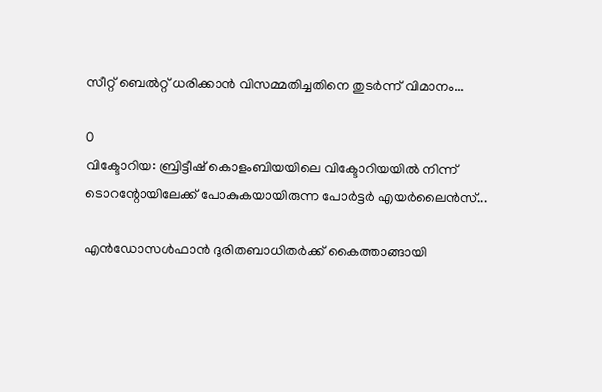സീറ്റ് ബെൽറ്റ് ധരിക്കാൻ വിസമ്മതിച്ചതിനെ തുടർന്ന് വിമാനം...

0
വിക്ടോറിയ: ബ്രിട്ടീഷ് കൊളംബിയയിലെ വിക്ടോറിയയില്‍ നിന്ന് ടൊറന്റോയിലേക്ക് പോകുകയായിരുന്ന പോര്‍ട്ടര്‍ എയര്‍ലൈന്‍സ്...

എൻഡോസൾഫാൻ ദുരിതബാധിതർക്ക് കൈത്താങ്ങായി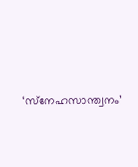‘സ്‌നേഹസാന്ത്വനം’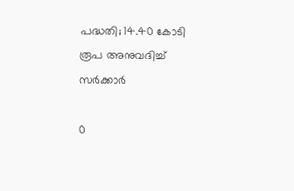പദ്ധതി; 14.40 കോടി രൂപ അനുവദിച്ച് സർക്കാർ

0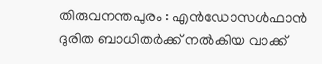തിരുവനന്തപുരം : എൻഡോസൾഫാൻ ദുരിത ബാധിതർക്ക് നൽകിയ വാക്ക്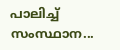പാലിച്ച് സംസ്ഥാന...